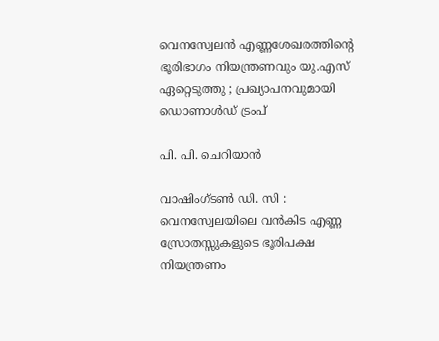വെനസ്വേലൻ എണ്ണശേഖരത്തിന്റെ ഭൂരിഭാഗം നിയന്ത്രണവും യു.എസ് ഏറ്റെടുത്തു ; പ്രഖ്യാപനവുമായി ഡൊണാൾഡ് ട്രംപ്

പി. പി. ചെറിയാൻ

വാഷിംഗ്‌ടൺ ഡി. സി : വെനസ്വേലയിലെ വൻകിട എണ്ണ സ്രോതസ്സുകളുടെ ഭൂരിപക്ഷ നിയന്ത്രണം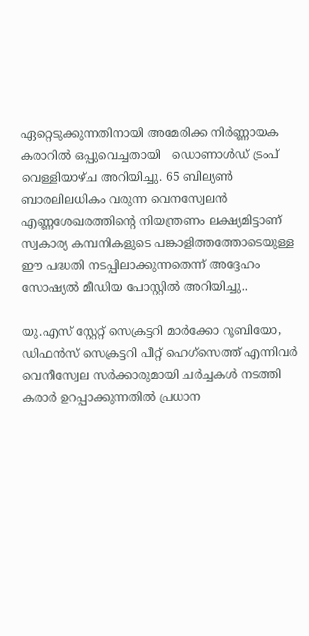ഏറ്റെടുക്കുന്നതിനായി അമേരിക്ക നിർണ്ണായക കരാറിൽ ഒപ്പുവെച്ചതായി   ഡൊണാൾഡ് ട്രംപ് വെള്ളിയാഴ്‌ച അറിയിച്ചു. 65 ബില്യൺ ബാരലിലധികം വരുന്ന വെനസ്വേലൻ എണ്ണശേഖരത്തിന്റെ നിയന്ത്രണം ലക്ഷ്യമിട്ടാണ് സ്വകാര്യ കമ്പനികളുടെ പങ്കാളിത്തത്തോടെയുള്ള ഈ പദ്ധതി നടപ്പിലാക്കുന്നതെന്ന് അദ്ദേഹം സോഷ്യൽ മീഡിയ പോസ്റ്റിൽ അറിയിച്ചു..

യു.എസ് സ്റ്റേറ്റ് സെക്രട്ടറി മാർക്കോ റൂബിയോ, ഡിഫൻസ് സെക്രട്ടറി പീറ്റ് ഹെഗ്സെത്ത് എന്നിവർ വെനീസ്വേല സർക്കാരുമായി ചർച്ചകൾ നടത്തി കരാർ ഉറപ്പാക്കുന്നതിൽ പ്രധാന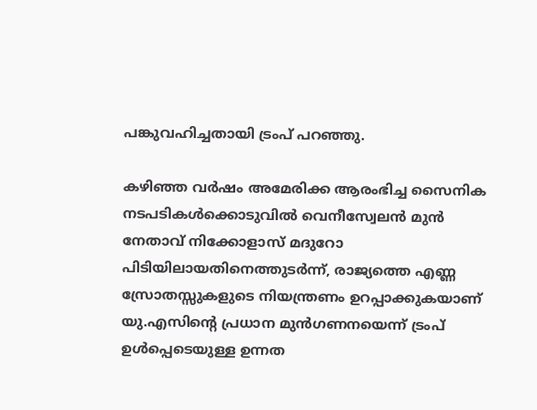പങ്കുവഹിച്ചതായി ട്രംപ് പറഞ്ഞു.

കഴിഞ്ഞ വർഷം അമേരിക്ക ആരംഭിച്ച സൈനിക നടപടികൾക്കൊടുവിൽ വെനീസ്വേലൻ മുൻ നേതാവ് നിക്കോളാസ് മദുറോ പിടിയിലായതിനെത്തുടർന്ന്, രാജ്യത്തെ എണ്ണ സ്രോതസ്സുകളുടെ നിയന്ത്രണം ഉറപ്പാക്കുകയാണ് യു.എസിന്റെ പ്രധാന മുൻഗണനയെന്ന് ട്രംപ് ഉൾപ്പെടെയുള്ള ഉന്നത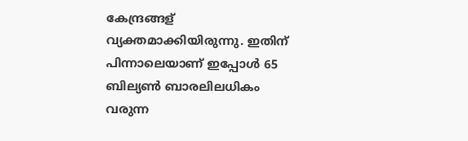കേന്ദ്രങ്ങള് വ്യക്തമാക്കിയിരുന്നു. ഇതിന് പിന്നാലെയാണ് ഇപ്പോൾ 65 ബില്യൺ ബാരലിലധികം വരുന്ന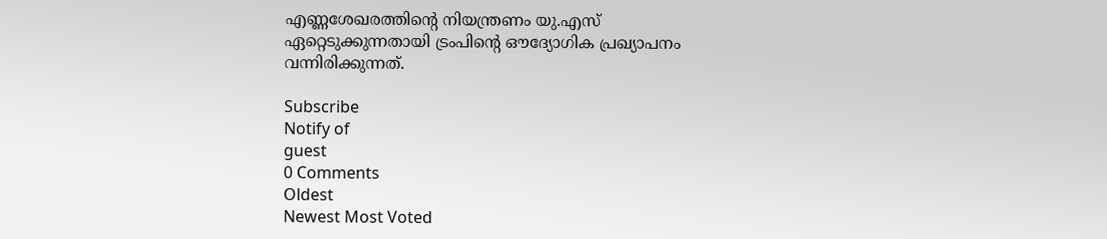എണ്ണശേഖരത്തിന്റെ നിയന്ത്രണം യു.എസ് ഏറ്റെടുക്കുന്നതായി ട്രംപിന്റെ ഔദ്യോഗിക പ്രഖ്യാപനം വന്നിരിക്കുന്നത്.

Subscribe
Notify of
guest
0 Comments
Oldest
Newest Most Voted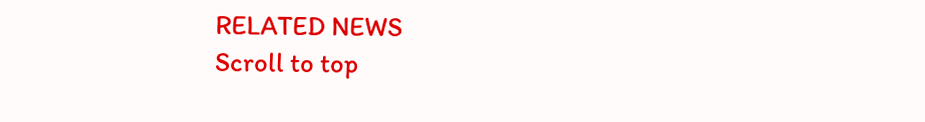RELATED NEWS
Scroll to top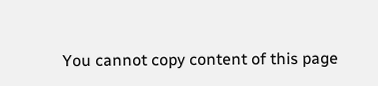You cannot copy content of this page